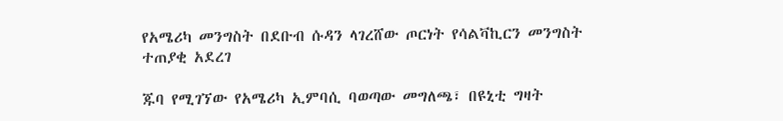የአሜሪካ መንግስት በደቡብ ሱዳን ላገረሸው ጦርነት የሳልቫኪርን መንግስት ተጠያቂ አደረገ

ጁባ የሚገኘው የአሜሪካ ኢምባሲ ባወጣው መግለጫ፣ በዩኒቲ ግዛት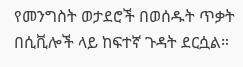የመንግስት ወታደሮች በወሰዱት ጥቃት በሲቪሎች ላይ ከፍተኛ ጉዳት ደርሷል።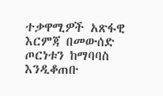ተቃዋሚዎች አጽፋዊ እርምጃ በመውሰድ ጦርነቱን ከማባባስ እንዲቆጠቡ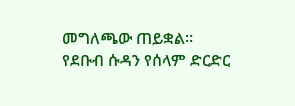መግለጫው ጠይቋል።
የደቡብ ሱዳን የሰላም ድርድር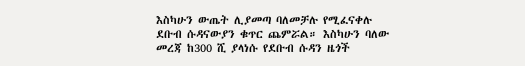እስካሁን ውጤት ሊያመጣ ባለመቻሉ የሚፈናቀሉ ደቡብ ሱዳናውያን ቁጥር ጨምሯል። እስካሁን ባለው መረጃ ከ300 ሺ ያላነሱ የደቡብ ሱዳን ዜጎች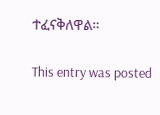ተፈናቅለዋል።

This entry was posted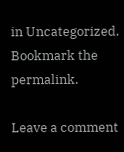in Uncategorized. Bookmark the permalink.

Leave a comment